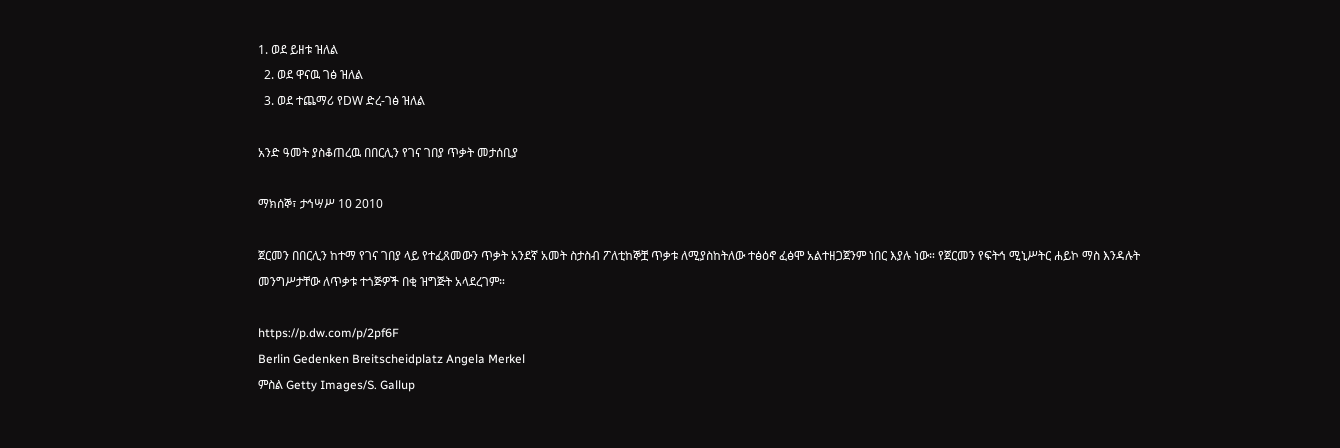1. ወደ ይዘቱ ዝለል
  2. ወደ ዋናዉ ገፅ ዝለል
  3. ወደ ተጨማሪ የDW ድረ-ገፅ ዝለል

አንድ ዓመት ያስቆጠረዉ በበርሊን የገና ገበያ ጥቃት መታሰቢያ

ማክሰኞ፣ ታኅሣሥ 10 2010

ጀርመን በበርሊን ከተማ የገና ገበያ ላይ የተፈጸመውን ጥቃት አንደኛ አመት ስታስብ ፖለቲከኞቿ ጥቃቱ ለሚያስከትለው ተፅዕኖ ፈፅሞ አልተዘጋጀንም ነበር እያሉ ነው። የጀርመን የፍትኅ ሚኒሥትር ሐይኮ ማስ እንዳሉት መንግሥታቸው ለጥቃቱ ተጎጅዎች በቂ ዝግጅት አላደረገም።

https://p.dw.com/p/2pf6F
Berlin Gedenken Breitscheidplatz Angela Merkel
ምስል Getty Images/S. Gallup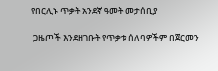የበርሊኑ ጥቃት አንደኛ ዓመት መታሰቢያ

 ጋዜጦች እንደዘገቡት የጥቃቱ ሰለባዎችም በጀርመን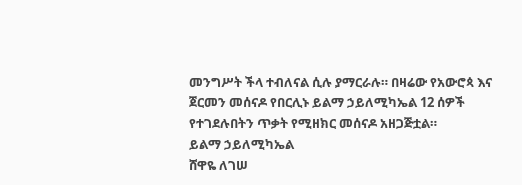መንግሥት ችላ ተብለናል ሲሉ ያማርራሉ። በዛሬው የአውሮጳ እና ጀርመን መሰናዶ የበርሊኑ ይልማ ኃይለሚካኤል 12 ሰዎች የተገደሉበትን ጥቃት የሚዘክር መሰናዶ አዘጋጅቷል።
ይልማ ኃይለሚካኤል
ሸዋዬ ለገሠ